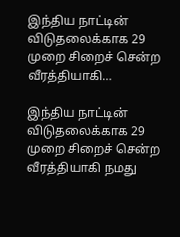இந்திய நாட்டின் விடுதலைக்காக 29 முறை சிறைச் சென்ற வீரத்தியாகி…

இந்திய நாட்டின் விடுதலைக்காக 29 முறை சிறைச் சென்ற வீரத்தியாகி நமது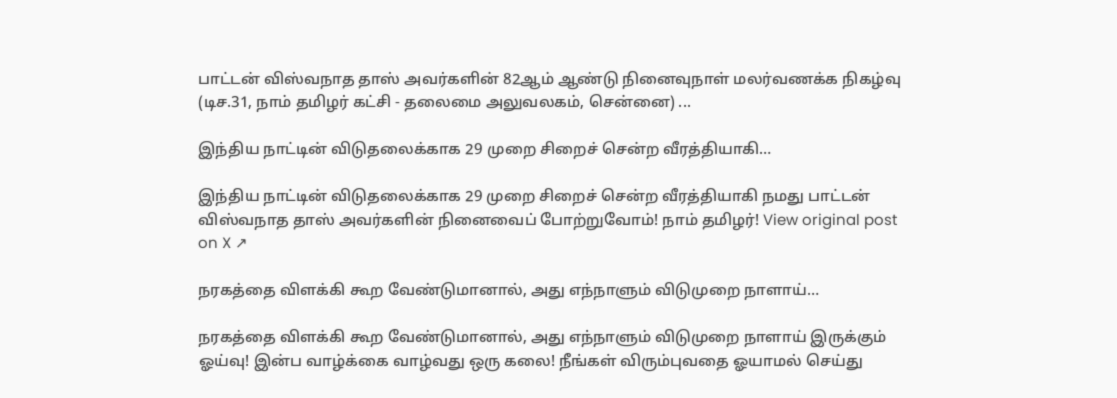பாட்டன் விஸ்வநாத தாஸ் அவர்களின் 82ஆம் ஆண்டு நினைவுநாள் மலர்வணக்க நிகழ்வு (டிச.31, நாம் தமிழர் கட்சி - தலைமை அலுவலகம், சென்னை) ...

இந்திய நாட்டின் விடுதலைக்காக 29 முறை சிறைச் சென்ற வீரத்தியாகி…

இந்திய நாட்டின் விடுதலைக்காக 29 முறை சிறைச் சென்ற வீரத்தியாகி நமது பாட்டன் விஸ்வநாத தாஸ் அவர்களின் நினைவைப் போற்றுவோம்! நாம் தமிழர்! View original post on X ↗

நரகத்தை விளக்கி கூற வேண்டுமானால், அது எந்நாளும் விடுமுறை நாளாய்…

நரகத்தை விளக்கி கூற வேண்டுமானால், அது எந்நாளும் விடுமுறை நாளாய் இருக்கும் ஓய்வு! இன்ப வாழ்க்கை வாழ்வது ஒரு கலை! நீங்கள் விரும்புவதை ஓயாமல் செய்து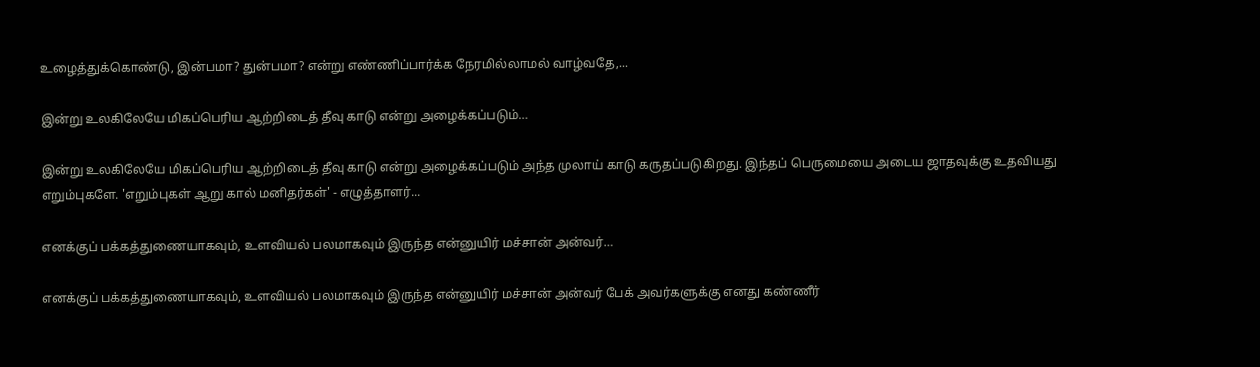உழைத்துக்கொண்டு, இன்பமா? துன்பமா? என்று எண்ணிப்பார்க்க நேரமில்லாமல் வாழ்வதே,...

இன்று உலகிலேயே மிகப்பெரிய ஆற்றிடைத் தீவு காடு என்று அழைக்கப்படும்…

இன்று உலகிலேயே மிகப்பெரிய ஆற்றிடைத் தீவு காடு என்று அழைக்கப்படும் அந்த முலாய் காடு கருதப்படுகிறது. இந்தப் பெருமையை அடைய ஜாதவுக்கு உதவியது எறும்புகளே. 'எறும்புகள் ஆறு கால் மனிதர்கள்' - எழுத்தாளர்...

எனக்குப் பக்கத்துணையாகவும், உளவியல் பலமாகவும் இருந்த என்னுயிர் மச்சான் அன்வர்…

எனக்குப் பக்கத்துணையாகவும், உளவியல் பலமாகவும் இருந்த என்னுயிர் மச்சான் அன்வர் பேக் அவர்களுக்கு எனது கண்ணீர்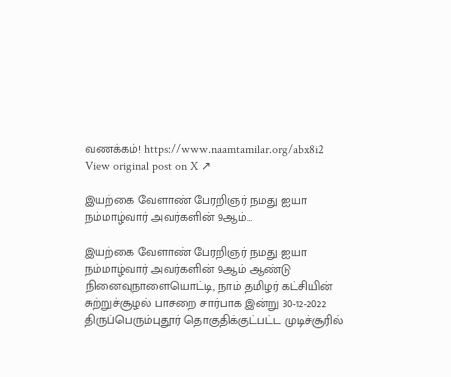வணக்கம்! https://www.naamtamilar.org/abx8i2 View original post on X ↗

இயற்கை வேளாண் பேரறிஞர் நமது ஐயா நம்மாழ்வார் அவர்களின் 9ஆம்…

இயற்கை வேளாண் பேரறிஞர் நமது ஐயா நம்மாழ்வார் அவர்களின் 9ஆம் ஆண்டு நினைவுநாளையொட்டி, நாம் தமிழர் கட்சியின் சுற்றுச்சூழல் பாசறை சார்பாக இன்று 30-12-2022 திருப்பெரும்புதூர் தொகுதிக்குட்பட்ட முடிச்சூரில்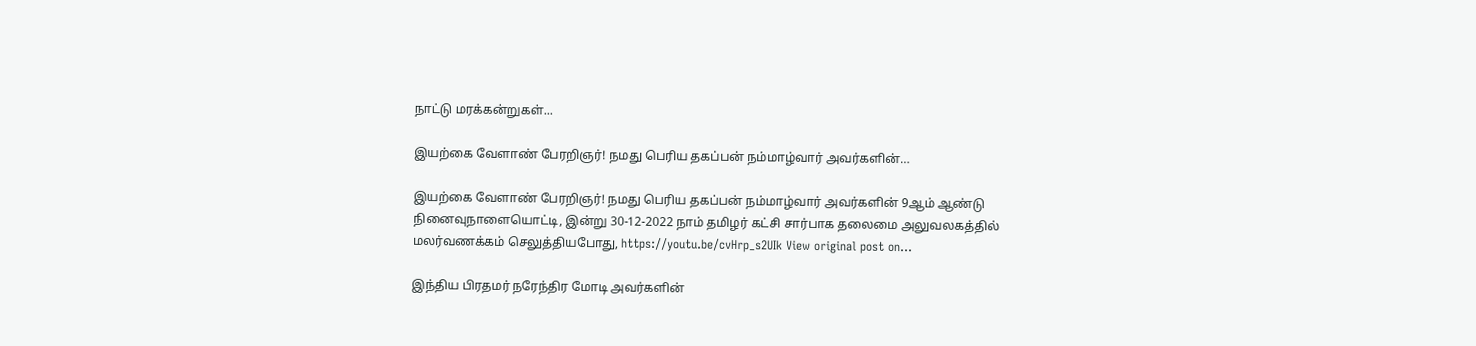நாட்டு மரக்கன்றுகள்...

இயற்கை வேளாண் பேரறிஞர்! நமது பெரிய தகப்பன் நம்மாழ்வார் அவர்களின்…

இயற்கை வேளாண் பேரறிஞர்! நமது பெரிய தகப்பன் நம்மாழ்வார் அவர்களின் 9ஆம் ஆண்டு நினைவுநாளையொட்டி, இன்று 30-12-2022 நாம் தமிழர் கட்சி சார்பாக தலைமை அலுவலகத்தில் மலர்வணக்கம் செலுத்தியபோது, https://youtu.be/cvHrp_s2UIk View original post on...

இந்திய பிரதமர் நரேந்திர மோடி அவர்களின்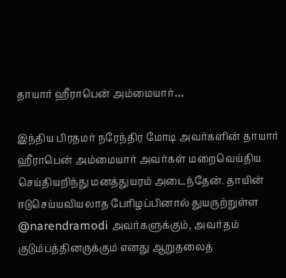தாயார் ஹீராபென் அம்மையார்…

இந்திய பிரதமர் நரேந்திர மோடி அவர்களின் தாயார் ஹீராபென் அம்மையார் அவர்கள் மறைவெய்திய செய்தியறிந்து மனத்துயரம் அடைந்தேன். தாயின் ஈடுசெய்யவியலாத பேரிழப்பினால் துயருற்றுள்ள @narendramodi அவர்களுக்கும், அவர்தம் குடும்பத்தினருக்கும் எனது ஆறுதலைத்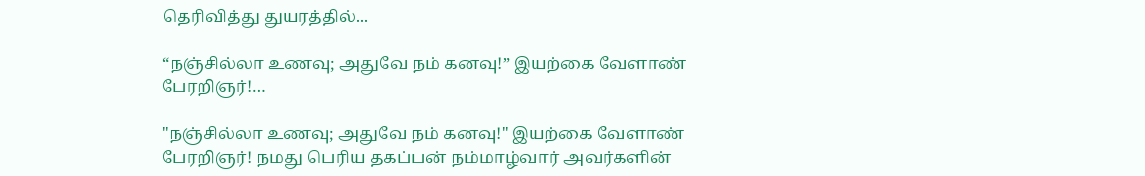தெரிவித்து துயரத்தில்...

“நஞ்சில்லா உணவு; அதுவே நம் கனவு!” இயற்கை வேளாண் பேரறிஞர்!…

"நஞ்சில்லா உணவு; அதுவே நம் கனவு!" இயற்கை வேளாண் பேரறிஞர்! நமது பெரிய தகப்பன் நம்மாழ்வார் அவர்களின்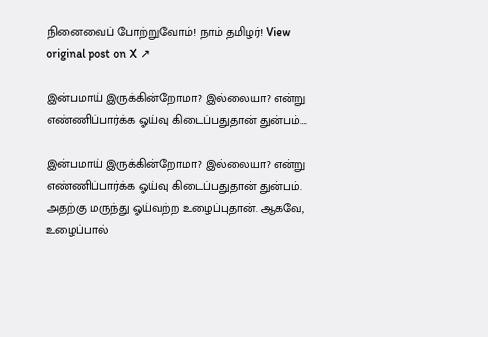நினைவைப் போற்றுவோம்! நாம் தமிழர்! View original post on X ↗

இன்பமாய் இருக்கின்றோமா? இல்லையா? என்று எண்ணிப்பார்க்க ஓய்வு கிடைப்பதுதான் துன்பம்….

இன்பமாய் இருக்கின்றோமா? இல்லையா? என்று எண்ணிப்பார்க்க ஓய்வு கிடைப்பதுதான் துன்பம். அதற்கு மருந்து ஓய்வற்ற உழைப்புதான். ஆகவே, உழைப்பால்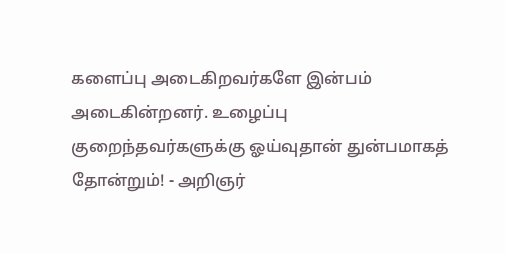களைப்பு அடைகிறவர்களே இன்பம் அடைகின்றனர். உழைப்பு குறைந்தவர்களுக்கு ஓய்வுதான் துன்பமாகத் தோன்றும்! - அறிஞர்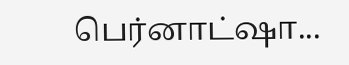பெர்னாட்ஷா...